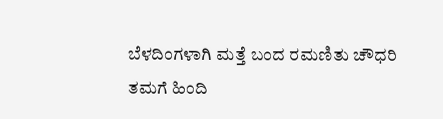ಬೆಳದಿಂಗಳಾಗಿ ಮತ್ತೆ ಬಂದ ರಮಣಿತು ಚೌಧರಿ
ತಮಗೆ ಹಿಂದಿ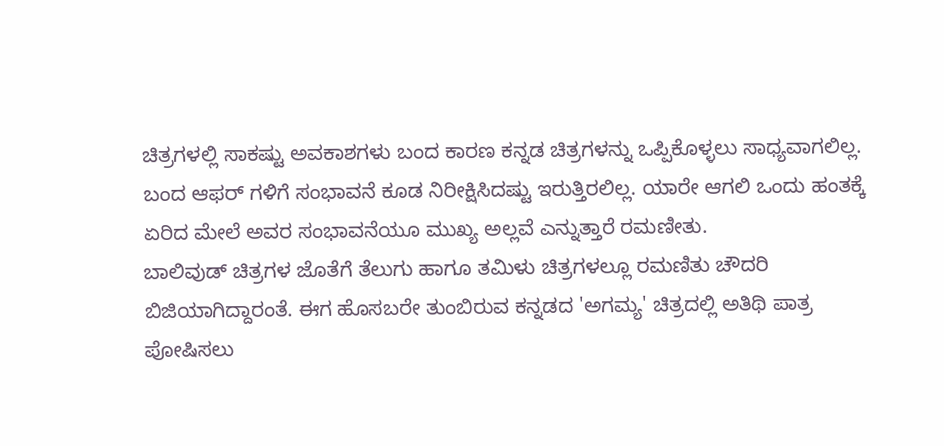ಚಿತ್ರಗಳಲ್ಲಿ ಸಾಕಷ್ಟು ಅವಕಾಶಗಳು ಬಂದ ಕಾರಣ ಕನ್ನಡ ಚಿತ್ರಗಳನ್ನು ಒಪ್ಪಿಕೊಳ್ಳಲು ಸಾಧ್ಯವಾಗಲಿಲ್ಲ. ಬಂದ ಆಫರ್ ಗಳಿಗೆ ಸಂಭಾವನೆ ಕೂಡ ನಿರೀಕ್ಷಿಸಿದಷ್ಟು ಇರುತ್ತಿರಲಿಲ್ಲ. ಯಾರೇ ಆಗಲಿ ಒಂದು ಹಂತಕ್ಕೆ ಏರಿದ ಮೇಲೆ ಅವರ ಸಂಭಾವನೆಯೂ ಮುಖ್ಯ ಅಲ್ಲವೆ ಎನ್ನುತ್ತಾರೆ ರಮಣೀತು.
ಬಾಲಿವುಡ್ ಚಿತ್ರಗಳ ಜೊತೆಗೆ ತೆಲುಗು ಹಾಗೂ ತಮಿಳು ಚಿತ್ರಗಳಲ್ಲೂ ರಮಣಿತು ಚೌದರಿ ಬಿಜಿಯಾಗಿದ್ದಾರಂತೆ. ಈಗ ಹೊಸಬರೇ ತುಂಬಿರುವ ಕನ್ನಡದ 'ಅಗಮ್ಯ' ಚಿತ್ರದಲ್ಲಿ ಅತಿಥಿ ಪಾತ್ರ ಪೋಷಿಸಲು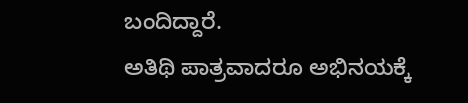ಬಂದಿದ್ದಾರೆ.
ಅತಿಥಿ ಪಾತ್ರವಾದರೂ ಅಭಿನಯಕ್ಕೆ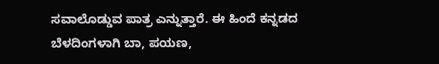ಸವಾಲೊಡ್ಡುವ ಪಾತ್ರ ಎನ್ನುತ್ತಾರೆ. ಈ ಹಿಂದೆ ಕನ್ನಡದ ಬೆಳದಿಂಗಳಾಗಿ ಬಾ, ಪಯಣ,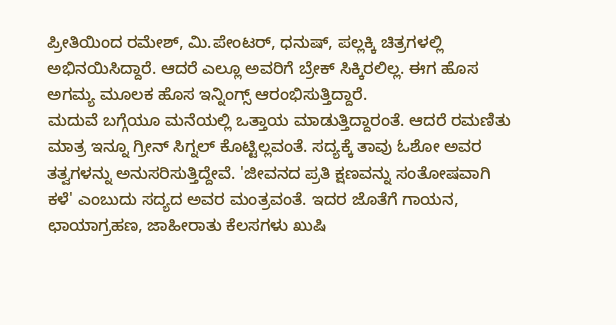ಪ್ರೀತಿಯಿಂದ ರಮೇಶ್, ಮಿ.ಪೇಂಟರ್, ಧನುಷ್, ಪಲ್ಲಕ್ಕಿ ಚಿತ್ರಗಳಲ್ಲಿ ಅಭಿನಯಿಸಿದ್ದಾರೆ. ಆದರೆ ಎಲ್ಲೂ ಅವರಿಗೆ ಬ್ರೇಕ್ ಸಿಕ್ಕಿರಲಿಲ್ಲ. ಈಗ ಹೊಸ ಅಗಮ್ಯ ಮೂಲಕ ಹೊಸ ಇನ್ನಿಂಗ್ಸ್ ಆರಂಭಿಸುತ್ತಿದ್ದಾರೆ.
ಮದುವೆ ಬಗ್ಗೆಯೂ ಮನೆಯಲ್ಲಿ ಒತ್ತಾಯ ಮಾಡುತ್ತಿದ್ದಾರಂತೆ. ಆದರೆ ರಮಣಿತು ಮಾತ್ರ ಇನ್ನೂ ಗ್ರೀನ್ ಸಿಗ್ನಲ್ ಕೊಟ್ಟಿಲ್ಲವಂತೆ. ಸದ್ಯಕ್ಕೆ ತಾವು ಓಶೋ ಅವರ ತತ್ವಗಳನ್ನು ಅನುಸರಿಸುತ್ತಿದ್ದೇವೆ. 'ಜೀವನದ ಪ್ರತಿ ಕ್ಷಣವನ್ನು ಸಂತೋಷವಾಗಿ ಕಳೆ' ಎಂಬುದು ಸದ್ಯದ ಅವರ ಮಂತ್ರವಂತೆ. ಇದರ ಜೊತೆಗೆ ಗಾಯನ, ಛಾಯಾಗ್ರಹಣ, ಜಾಹೀರಾತು ಕೆಲಸಗಳು ಖುಷಿ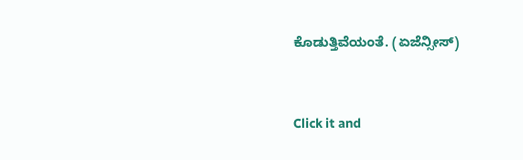ಕೊಡುತ್ತಿವೆಯಂತೆ. (ಏಜೆನ್ಸೀಸ್)


Click it and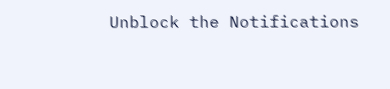Unblock the Notifications